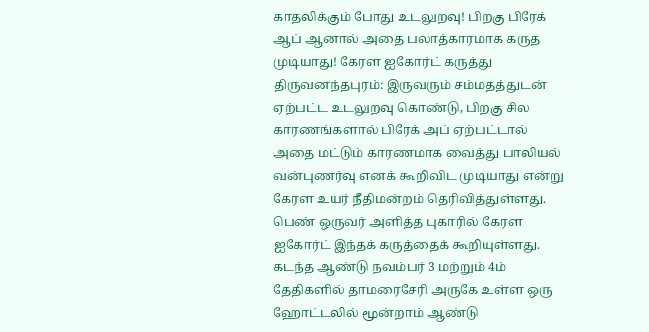காதலிக்கும் போது உடலுறவு! பிறகு பிரேக் ஆப் ஆனால் அதை பலாத்காரமாக கருத முடியாது! கேரள ஐகோர்ட் கருத்து
திருவனந்தபுரம்: இருவரும் சம்மதத்துடன் ஏற்பட்ட உடலுறவு கொண்டு, பிறகு சில காரணங்களால் பிரேக் அப் ஏற்பட்டால் அதை மட்டும் காரணமாக வைத்து பாலியல் வன்புணர்வு எனக் கூறிவிட முடியாது என்று கேரள உயர் நீதிமன்றம் தெரிவித்துள்ளது. பெண் ஒருவர் அளித்த புகாரில் கேரள ஐகோர்ட் இந்தக் கருத்தைக் கூறியுள்ளது.
கடந்த ஆண்டு நவம்பர் 3 மற்றும் 4ம் தேதிகளில் தாமரைசேரி அருகே உள்ள ஒரு ஹோட்டலில் மூன்றாம் ஆண்டு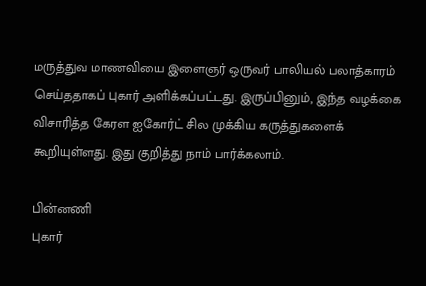மருத்துவ மாணவியை இளைஞர் ஒருவர் பாலியல் பலாத்காரம் செய்ததாகப் புகார் அளிக்கப்பட்டது. இருப்பினும், இந்த வழக்கை விசாரித்த கேரள ஐகோர்ட் சில முக்கிய கருத்துகளைக் கூறியுள்ளது. இது குறித்து நாம் பார்க்கலாம்.

பின்னணி
புகார்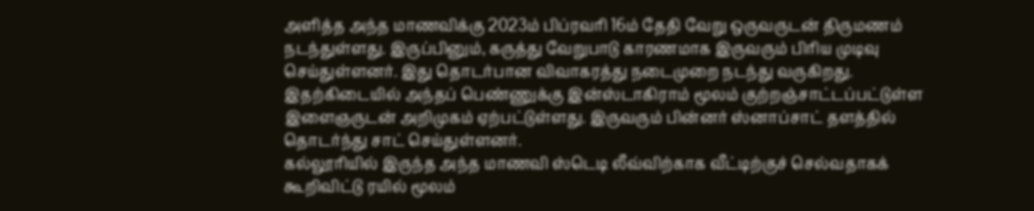அளித்த அந்த மாணவிக்கு 2023ம் பிப்ரவரி 16ம் தேதி வேறு ஒருவருடன் திருமணம் நடந்துள்ளது. இருப்பினும், கருத்து வேறுபாடு காரணமாக இருவரும் பிரிய முடிவு செய்துள்ளனர். இது தொடர்பான விவாகரத்து நடைமுறை நடந்து வருகிறது. இதற்கிடையில் அந்தப் பெண்ணுக்கு இன்ஸ்டாகிராம் மூலம் குற்றஞ்சாட்டப்பட்டுள்ள இளைஞருடன் அறிமுகம் ஏற்பட்டுள்ளது. இருவரும் பின்னர் ஸ்னாப்சாட் தளத்தில் தொடர்ந்து சாட் செய்துள்ளனர்.
கல்லூரியில் இருந்த அந்த மாணவி ஸ்டெடி லீவ்விற்காக வீட்டிற்குச் செல்வதாகக் கூறிவிட்டு ரயில் மூலம்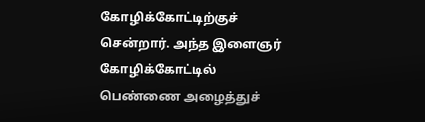கோழிக்கோட்டிற்குச் சென்றார். அந்த இளைஞர் கோழிக்கோட்டில் பெண்ணை அழைத்துச்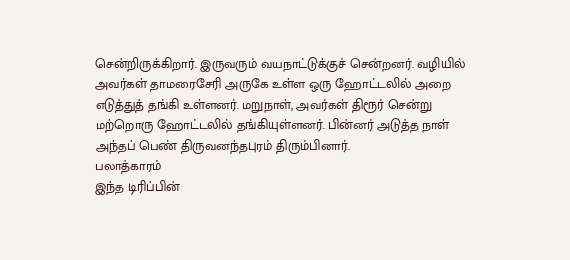சென்றிருக்கிறார். இருவரும் வயநாட்டுக்குச் சென்றனர். வழியில் அவர்கள் தாமரைசேரி அருகே உள்ள ஒரு ஹோட்டலில் அறை எடுத்துத் தங்கி உள்ளனர். மறுநாள், அவர்கள் திரூர் சென்று மற்றொரு ஹோட்டலில் தங்கியுள்ளனர். பின்னர் அடுத்த நாள் அந்தப் பெண் திருவனந்தபுரம் திரும்பினார்.
பலாத்காரம்
இந்த டிரிப்பின்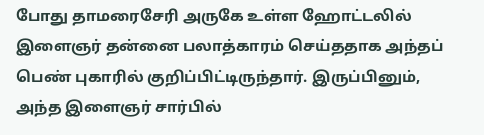போது தாமரைசேரி அருகே உள்ள ஹோட்டலில் இளைஞர் தன்னை பலாத்காரம் செய்ததாக அந்தப் பெண் புகாரில் குறிப்பிட்டிருந்தார். இருப்பினும், அந்த இளைஞர் சார்பில்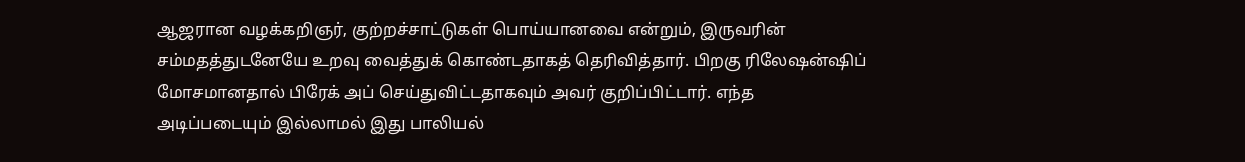ஆஜரான வழக்கறிஞர், குற்றச்சாட்டுகள் பொய்யானவை என்றும், இருவரின் சம்மதத்துடனேயே உறவு வைத்துக் கொண்டதாகத் தெரிவித்தார். பிறகு ரிலேஷன்ஷிப் மோசமானதால் பிரேக் அப் செய்துவிட்டதாகவும் அவர் குறிப்பிட்டார். எந்த அடிப்படையும் இல்லாமல் இது பாலியல்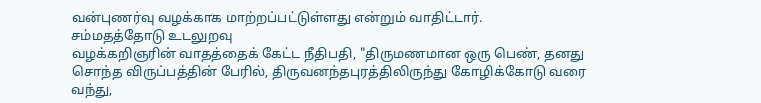வன்புணர்வு வழக்காக மாற்றப்பட்டுள்ளது என்றும் வாதிட்டார்.
சம்மதத்தோடு உடலுறவு
வழக்கறிஞரின் வாதத்தைக் கேட்ட நீதிபதி, "திருமணமான ஒரு பெண், தனது சொந்த விருப்பத்தின் பேரில், திருவனந்தபுரத்திலிருந்து கோழிக்கோடு வரை வந்து,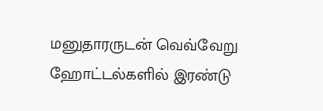மனுதாரருடன் வெவ்வேறு ஹோட்டல்களில் இரண்டு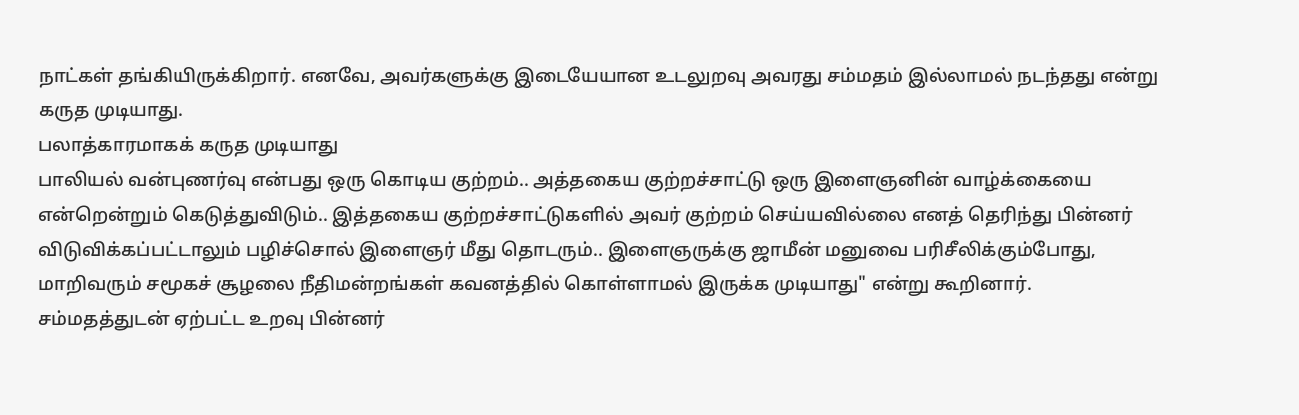நாட்கள் தங்கியிருக்கிறார். எனவே, அவர்களுக்கு இடையேயான உடலுறவு அவரது சம்மதம் இல்லாமல் நடந்தது என்று கருத முடியாது.
பலாத்காரமாகக் கருத முடியாது
பாலியல் வன்புணர்வு என்பது ஒரு கொடிய குற்றம்.. அத்தகைய குற்றச்சாட்டு ஒரு இளைஞனின் வாழ்க்கையை என்றென்றும் கெடுத்துவிடும்.. இத்தகைய குற்றச்சாட்டுகளில் அவர் குற்றம் செய்யவில்லை எனத் தெரிந்து பின்னர் விடுவிக்கப்பட்டாலும் பழிச்சொல் இளைஞர் மீது தொடரும்.. இளைஞருக்கு ஜாமீன் மனுவை பரிசீலிக்கும்போது, மாறிவரும் சமூகச் சூழலை நீதிமன்றங்கள் கவனத்தில் கொள்ளாமல் இருக்க முடியாது" என்று கூறினார்.
சம்மதத்துடன் ஏற்பட்ட உறவு பின்னர்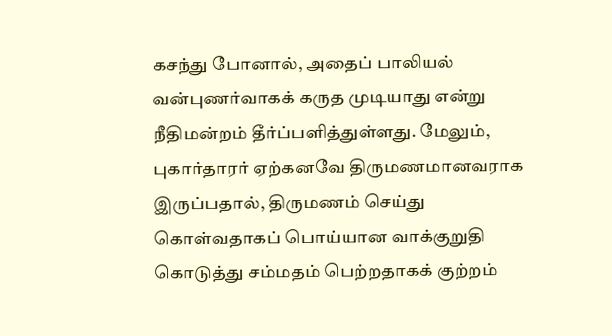கசந்து போனால், அதைப் பாலியல் வன்புணர்வாகக் கருத முடியாது என்று நீதிமன்றம் தீர்ப்பளித்துள்ளது. மேலும், புகார்தாரர் ஏற்கனவே திருமணமானவராக இருப்பதால், திருமணம் செய்து கொள்வதாகப் பொய்யான வாக்குறுதி கொடுத்து சம்மதம் பெற்றதாகக் குற்றம்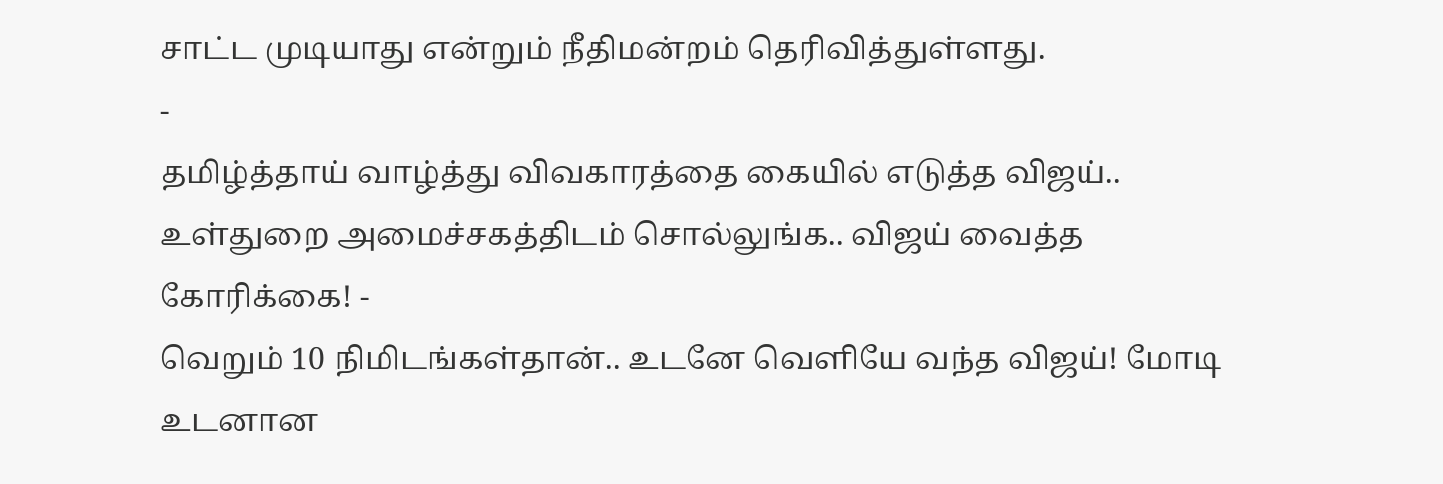சாட்ட முடியாது என்றும் நீதிமன்றம் தெரிவித்துள்ளது.
-
தமிழ்த்தாய் வாழ்த்து விவகாரத்தை கையில் எடுத்த விஜய்.. உள்துறை அமைச்சகத்திடம் சொல்லுங்க.. விஜய் வைத்த கோரிக்கை! -
வெறும் 10 நிமிடங்கள்தான்.. உடனே வெளியே வந்த விஜய்! மோடி உடனான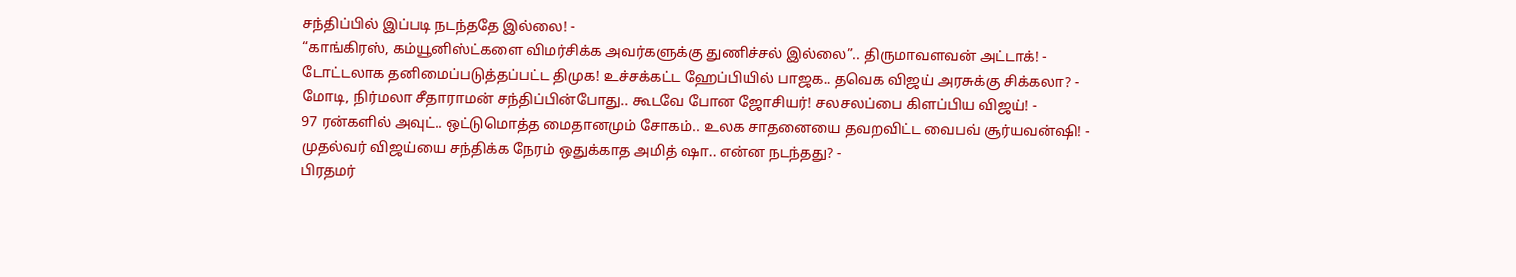சந்திப்பில் இப்படி நடந்ததே இல்லை! -
“காங்கிரஸ், கம்யூனிஸ்ட்களை விமர்சிக்க அவர்களுக்கு துணிச்சல் இல்லை”.. திருமாவளவன் அட்டாக்! -
டோட்டலாக தனிமைப்படுத்தப்பட்ட திமுக! உச்சக்கட்ட ஹேப்பியில் பாஜக.. தவெக விஜய் அரசுக்கு சிக்கலா? -
மோடி, நிர்மலா சீதாராமன் சந்திப்பின்போது.. கூடவே போன ஜோசியர்! சலசலப்பை கிளப்பிய விஜய்! -
97 ரன்களில் அவுட்.. ஒட்டுமொத்த மைதானமும் சோகம்.. உலக சாதனையை தவறவிட்ட வைபவ் சூர்யவன்ஷி! -
முதல்வர் விஜய்யை சந்திக்க நேரம் ஒதுக்காத அமித் ஷா.. என்ன நடந்தது? -
பிரதமர்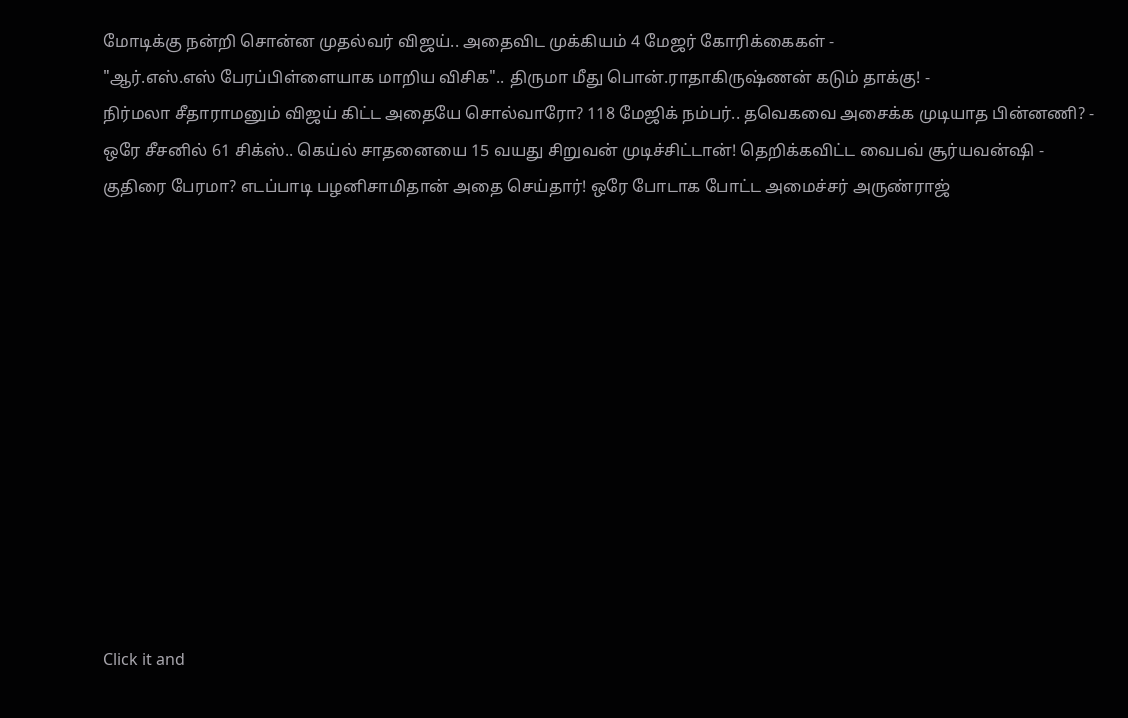மோடிக்கு நன்றி சொன்ன முதல்வர் விஜய்.. அதைவிட முக்கியம் 4 மேஜர் கோரிக்கைகள் -
"ஆர்.எஸ்.எஸ் பேரப்பிள்ளையாக மாறிய விசிக".. திருமா மீது பொன்.ராதாகிருஷ்ணன் கடும் தாக்கு! -
நிர்மலா சீதாராமனும் விஜய் கிட்ட அதையே சொல்வாரோ? 118 மேஜிக் நம்பர்.. தவெகவை அசைக்க முடியாத பின்னணி? -
ஒரே சீசனில் 61 சிக்ஸ்.. கெய்ல் சாதனையை 15 வயது சிறுவன் முடிச்சிட்டான்! தெறிக்கவிட்ட வைபவ் சூர்யவன்ஷி -
குதிரை பேரமா? எடப்பாடி பழனிசாமிதான் அதை செய்தார்! ஒரே போடாக போட்ட அமைச்சர் அருண்ராஜ்












Click it and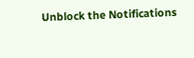Unblock the Notifications